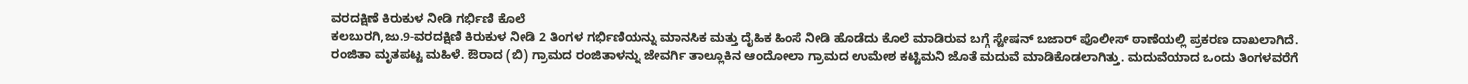ವರದಕ್ಷಿಣೆ ಕಿರುಕುಳ ನೀಡಿ ಗರ್ಭಿಣಿ ಕೊಲೆ
ಕಲಬುರಗಿ,ಜು.9-ವರದಕ್ಷಿಣಿ ಕಿರುಕುಳ ನೀಡಿ 2 ತಿಂಗಳ ಗರ್ಭಿಣಿಯನ್ನು ಮಾನಸಿಕ ಮತ್ತು ದೈಹಿಕ ಹಿಂಸೆ ನೀಡಿ ಹೊಡೆದು ಕೊಲೆ ಮಾಡಿರುವ ಬಗ್ಗೆ ಸ್ಟೇಷನ್ ಬಜಾರ್ ಪೊಲೀಸ್ ಠಾಣೆಯಲ್ಲಿ ಪ್ರಕರಣ ದಾಖಲಾಗಿದೆ.
ರಂಜಿತಾ ಮೃತಪಟ್ಟ ಮಹಿಳೆ. ಔರಾದ (ಬಿ) ಗ್ರಾಮದ ರಂಜಿತಾಳನ್ನು ಜೇವರ್ಗಿ ತಾಲ್ಲೂಕಿನ ಆಂದೋಲಾ ಗ್ರಾಮದ ಉಮೇಶ ಕಟ್ಟಿಮನಿ ಜೊತೆ ಮದುವೆ ಮಾಡಿಕೊಡಲಾಗಿತ್ತು. ಮದುವೆಯಾದ ಒಂದು ತಿಂಗಳವರೆಗೆ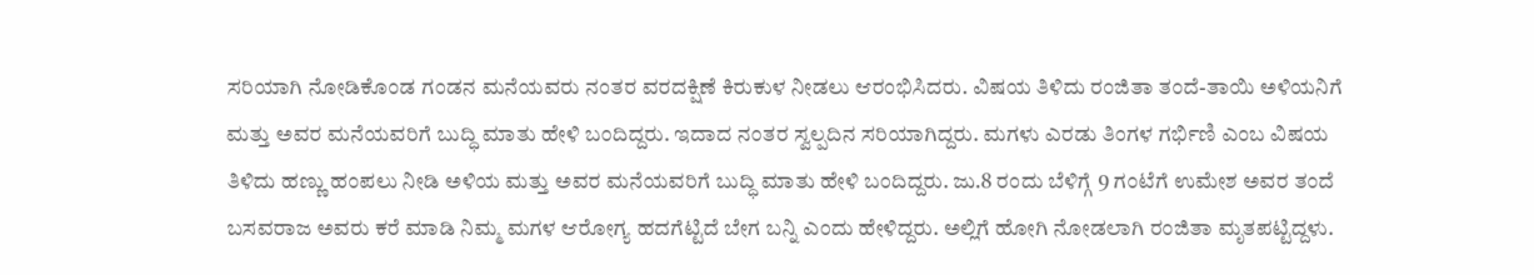ಸರಿಯಾಗಿ ನೋಡಿಕೊಂಡ ಗಂಡನ ಮನೆಯವರು ನಂತರ ವರದಕ್ಷಿಣೆ ಕಿರುಕುಳ ನೀಡಲು ಆರಂಭಿಸಿದರು. ವಿಷಯ ತಿಳಿದು ರಂಜಿತಾ ತಂದೆ-ತಾಯಿ ಅಳಿಯನಿಗೆ ಮತ್ತು ಅವರ ಮನೆಯವರಿಗೆ ಬುದ್ಧಿ ಮಾತು ಹೇಳಿ ಬಂದಿದ್ದರು. ಇದಾದ ನಂತರ ಸ್ವಲ್ಪದಿನ ಸರಿಯಾಗಿದ್ದರು. ಮಗಳು ಎರಡು ತಿಂಗಳ ಗರ್ಭಿಣಿ ಎಂಬ ವಿಷಯ ತಿಳಿದು ಹಣ್ಣು ಹಂಪಲು ನೀಡಿ ಅಳಿಯ ಮತ್ತು ಅವರ ಮನೆಯವರಿಗೆ ಬುದ್ಧಿ ಮಾತು ಹೇಳಿ ಬಂದಿದ್ದರು. ಜು.8 ರಂದು ಬೆಳಿಗ್ಗೆ 9 ಗಂಟೆಗೆ ಉಮೇಶ ಅವರ ತಂದೆ ಬಸವರಾಜ ಅವರು ಕರೆ ಮಾಡಿ ನಿಮ್ಮ ಮಗಳ ಆರೋಗ್ಯ ಹದಗೆಟ್ಟಿದೆ ಬೇಗ ಬನ್ನಿ ಎಂದು ಹೇಳಿದ್ದರು. ಅಲ್ಲಿಗೆ ಹೋಗಿ ನೋಡಲಾಗಿ ರಂಜಿತಾ ಮೃತಪಟ್ಟಿದ್ದಳು.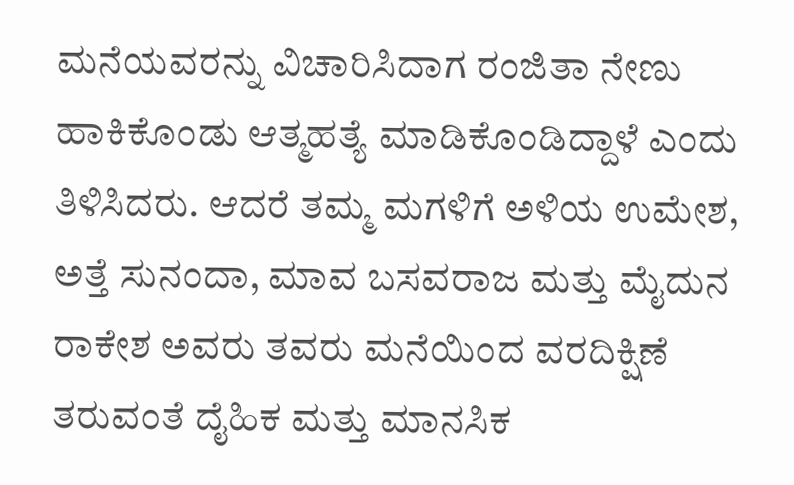ಮನೆಯವರನ್ನು ವಿಚಾರಿಸಿದಾಗ ರಂಜಿತಾ ನೇಣು ಹಾಕಿಕೊಂಡು ಆತ್ಮಹತ್ಯೆ ಮಾಡಿಕೊಂಡಿದ್ದಾಳೆ ಎಂದು ತಿಳಿಸಿದರು. ಆದರೆ ತಮ್ಮ ಮಗಳಿಗೆ ಅಳಿಯ ಉಮೇಶ, ಅತ್ತೆ ಸುನಂದಾ, ಮಾವ ಬಸವರಾಜ ಮತ್ತು ಮೈದುನ ರಾಕೇಶ ಅವರು ತವರು ಮನೆಯಿಂದ ವರದಿಕ್ಷಿಣೆ ತರುವಂತೆ ದೈಹಿಕ ಮತ್ತು ಮಾನಸಿಕ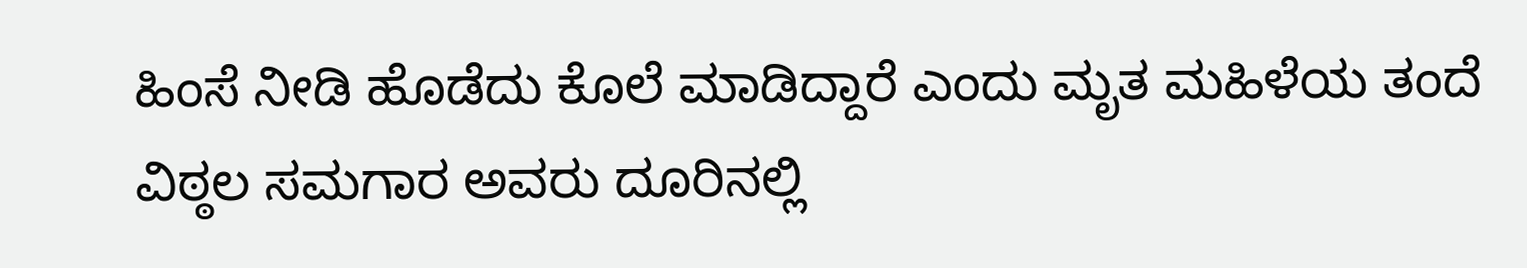ಹಿಂಸೆ ನೀಡಿ ಹೊಡೆದು ಕೊಲೆ ಮಾಡಿದ್ದಾರೆ ಎಂದು ಮೃತ ಮಹಿಳೆಯ ತಂದೆ ವಿಠ್ಠಲ ಸಮಗಾರ ಅವರು ದೂರಿನಲ್ಲಿ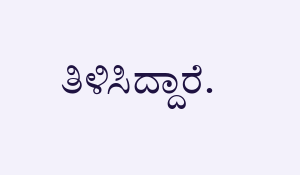ತಿಳಿಸಿದ್ದಾರೆ.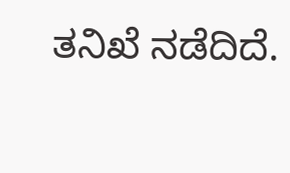ತನಿಖೆ ನಡೆದಿದೆ.